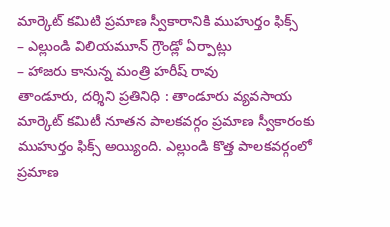మార్కెట్ కమిటి ప్రమాణ స్వీకారానికి ముహుర్తం ఫిక్స్
– ఎల్లుండి విలియమూన్ గ్రౌండ్లో ఏర్పాట్లు
– హాజరు కానున్న మంత్రి హరీష్ రావు
తాండూరు, దర్శిని ప్రతినిధి : తాండూరు వ్యవసాయ మార్కెట్ కమిటీ నూతన పాలకవర్గం ప్రమాణ స్వీకారంకు ముహుర్తం ఫిక్స్ అయ్యింది. ఎల్లుండి కొత్త పాలకవర్గంలో ప్రమాణ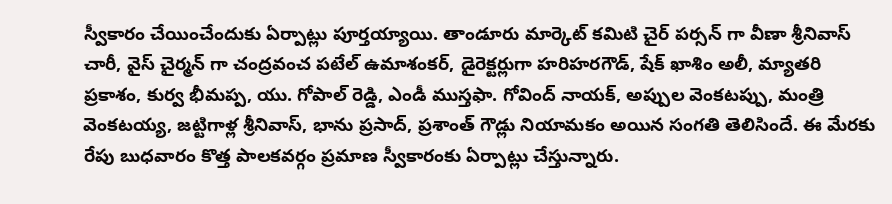స్వీకారం చేయించేందుకు ఏర్పాట్లు పూర్తయ్యాయి. తాండూరు మార్కెట్ కమిటి చైర్ పర్సన్ గా వీణా శ్రీనివాస్ చారీ, వైస్ చైర్మన్ గా చంద్రవంచ పటేల్ ఉమాశంకర్, డైరెక్టర్లుగా హరిహరగౌడ్, షేక్ ఖాశిం అలీ, మ్యాతరి ప్రకాశం, కుర్వ భీమప్ప, యు. గోపాల్ రెడ్డి, ఎండీ ముస్తఫా. గోవింద్ నాయక్, అప్పుల వెంకటప్పు, మంత్రి వెంకటయ్య, జట్టిగాళ్ల శ్రీనివాస్, భాను ప్రసాద్, ప్రశాంత్ గౌడ్లు నియామకం అయిన సంగతి తెలిసిందే. ఈ మేరకు రేపు బుధవారం కొత్త పాలకవర్గం ప్రమాణ స్వీకారంకు ఏర్పాట్లు చేస్తున్నారు.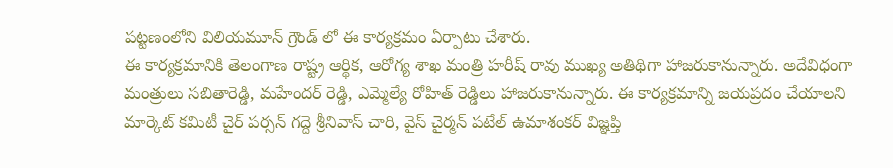పట్టణంలోని విలియమూన్ గ్రౌండ్ లో ఈ కార్యక్రమం ఏర్పాటు చేశారు.
ఈ కార్యక్రమానికి తెలంగాణ రాష్ట్ర ఆర్థిక, ఆరోగ్య శాఖ మంత్రి హరీష్ రావు ముఖ్య అతిథిగా హాజరుకానున్నారు. అదేవిధంగా మంత్రులు సబితారెడ్డి, మహేందర్ రెడ్డి, ఎమ్మెల్యే రోహిత్ రెడ్డిలు హాజరుకానున్నారు. ఈ కార్యక్రమాన్ని జయప్రదం చేయాలని మార్కెట్ కమిటీ చైర్ పర్సన్ గద్దె శ్రీనివాస్ చారి, వైస్ చైర్మన్ పటేల్ ఉమాశంకర్ విజ్ఞప్తి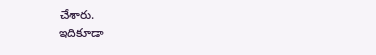చేశారు.
ఇదికూడా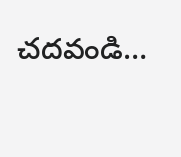చదవండి…